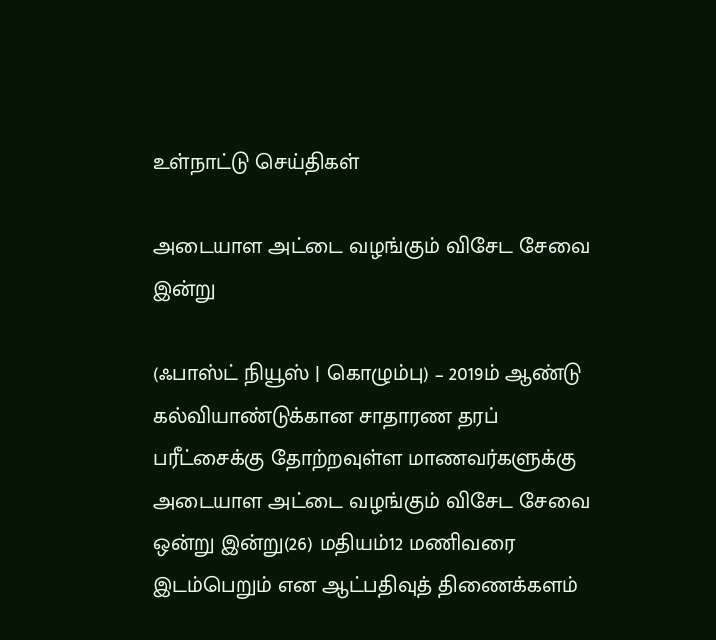உள்நாட்டு செய்திகள்

அடையாள அட்டை வழங்கும் விசேட சேவை இன்று

(ஃபாஸ்ட் நியூஸ் | கொழும்பு) – 2019ம் ஆண்டு கல்வியாண்டுக்கான சாதாரண தரப் பரீட்சைக்கு தோற்றவுள்ள மாணவர்களுக்கு அடையாள அட்டை வழங்கும் விசேட சேவை ஒன்று இன்று(26) மதியம்12 மணிவரை இடம்பெறும் என ஆட்பதிவுத் திணைக்களம்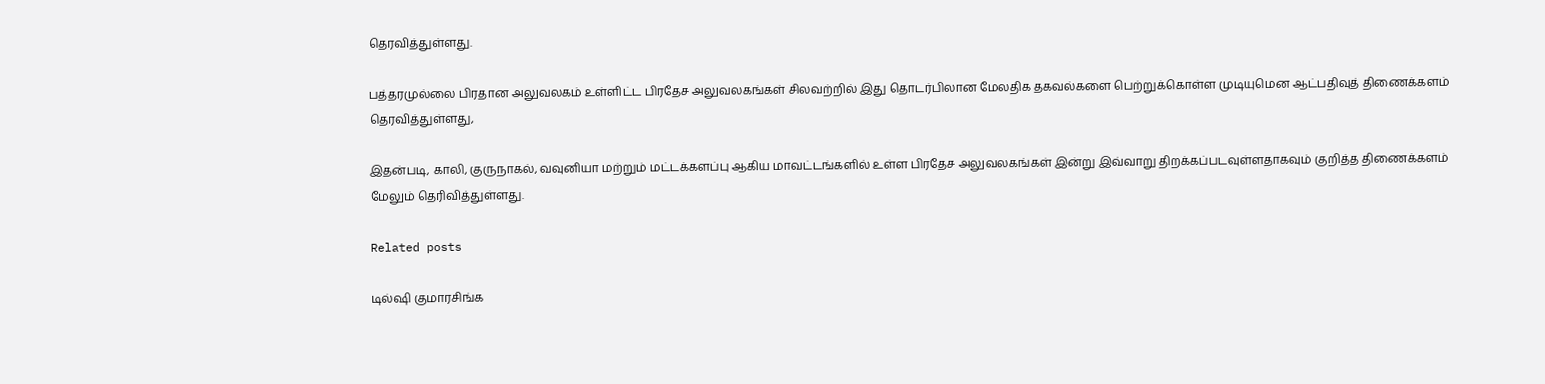தெரவித்துள்ளது.

பத்தரமுல்லை பிரதான அலுவலகம் உள்ளிட்ட பிரதேச அலுவலகங்கள் சிலவற்றில் இது தொடர்பிலான மேலதிக தகவல்களை பெற்றுக்கொள்ள முடியுமென ஆட்பதிவுத் திணைக்களம் தெரவித்துள்ளது,

இதன்படி, காலி, குருநாகல், வவுனியா மற்றும் மட்டக்களப்பு ஆகிய மாவட்டங்களில் உள்ள பிரதேச அலுவலகங்கள் இன்று இவ்வாறு திறக்கப்படவுள்ளதாகவும் குறித்த திணைக்களம் மேலும் தெரிவித்துள்ளது.

Related posts

டில்ஷி குமாரசிங்க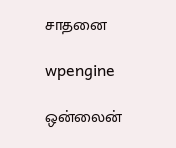சாதனை

wpengine

ஒன்லைன்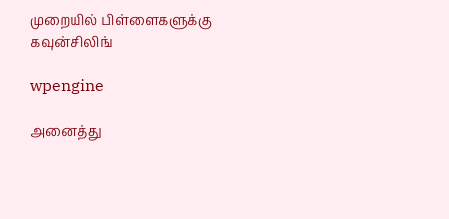முறையில் பிள்ளைகளுக்கு கவுன்சிலிங்

wpengine

அனைத்து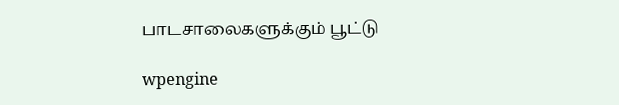பாடசாலைகளுக்கும் பூட்டு

wpengine